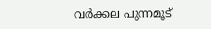വർക്കല പുന്നമൂട്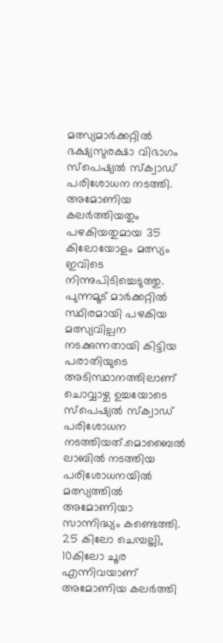മത്സ്യമാർക്കറ്റിൽ ഭക്ഷ്യസുരക്ഷാ വിഭാഗം സ്പെഷ്യൽ സ്ക്വാഡ് പരിശോധന നടത്തി. അമോണിയ കലർത്തിയതും പഴകിയതുമായ 35 കിലോയോളം മത്സ്യം ഇവിടെ നിന്നുപിടിച്ചെടുത്തു.
പുന്നമൂട് മാർക്കറ്റിൽ സ്ഥിരമായി പഴകിയ മത്സ്യവില്പന നടക്കുന്നതായി കിട്ടിയ പരാതിയുടെ അടിസ്ഥാനത്തിലാണ് ചൊവ്വാഴ്ച ഉച്ചയോടെ സ്പെഷ്യൽ സ്ക്വാഡ് പരിശോധന നടത്തിയത്.മൊബൈൽ ലാബിൽ നടത്തിയ പരിശോധനയിൽ മത്സ്യത്തിൽ അമോണിയാ സാന്നിദ്ധ്യം കണ്ടെത്തി. 25 കിലോ ചെമ്പല്ലി, 10കിലോ ചൂര എന്നിവയാണ് അമോണിയ കലർത്തി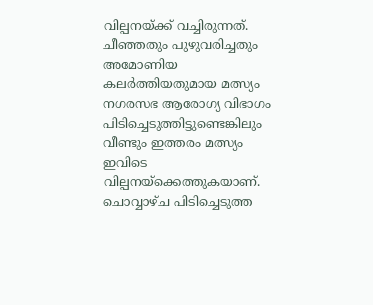വില്പനയ്ക്ക് വച്ചിരുന്നത്. ചീഞ്ഞതും പുഴുവരിച്ചതും അമോണിയ കലർത്തിയതുമായ മത്സ്യം നഗരസഭ ആരോഗ്യ വിഭാഗം പിടിച്ചെടുത്തിട്ടുണ്ടെങ്കിലും വീണ്ടും ഇത്തരം മത്സ്യം ഇവിടെ വില്പനയ്ക്കെത്തുകയാണ്.
ചൊവ്വാഴ്ച പിടിച്ചെടുത്ത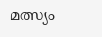മത്സ്യം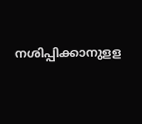നശിപ്പിക്കാനുളള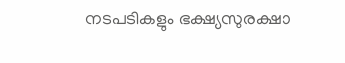നടപടികളും ഭക്ഷ്യസുരക്ഷാ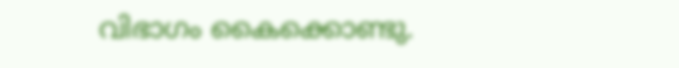വിഭാഗം കൈക്കൊണ്ടു.